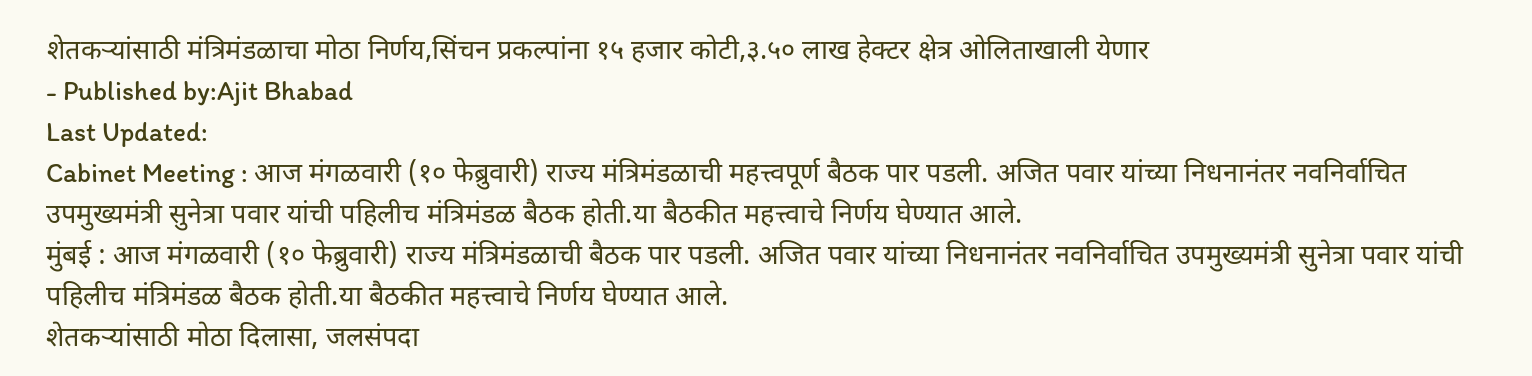शेतकऱ्यांसाठी मंत्रिमंडळाचा मोठा निर्णय,सिंचन प्रकल्पांना १५ हजार कोटी,३.५० लाख हेक्टर क्षेत्र ओलिताखाली येणार
- Published by:Ajit Bhabad
Last Updated:
Cabinet Meeting : आज मंगळवारी (१० फेब्रुवारी) राज्य मंत्रिमंडळाची महत्त्वपूर्ण बैठक पार पडली. अजित पवार यांच्या निधनानंतर नवनिर्वाचित उपमुख्यमंत्री सुनेत्रा पवार यांची पहिलीच मंत्रिमंडळ बैठक होती.या बैठकीत महत्त्वाचे निर्णय घेण्यात आले.
मुंबई : आज मंगळवारी (१० फेब्रुवारी) राज्य मंत्रिमंडळाची बैठक पार पडली. अजित पवार यांच्या निधनानंतर नवनिर्वाचित उपमुख्यमंत्री सुनेत्रा पवार यांची पहिलीच मंत्रिमंडळ बैठक होती.या बैठकीत महत्त्वाचे निर्णय घेण्यात आले.
शेतकऱ्यांसाठी मोठा दिलासा, जलसंपदा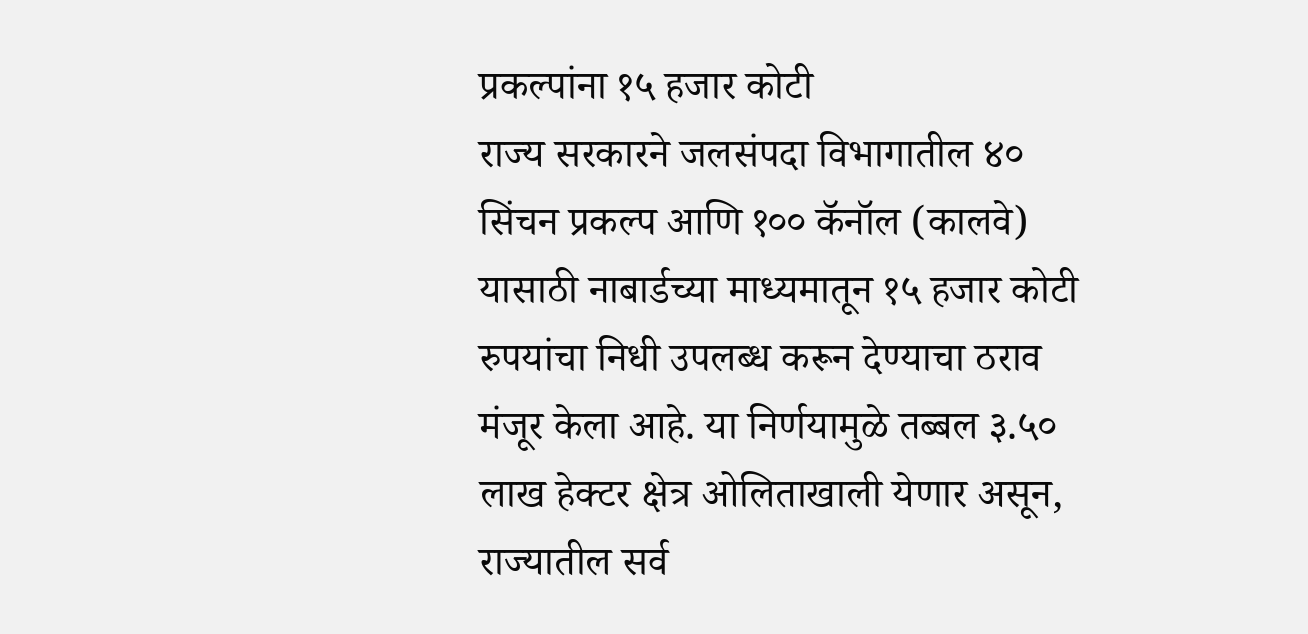प्रकल्पांना १५ हजार कोटी
राज्य सरकारने जलसंपदा विभागातील ४० सिंचन प्रकल्प आणि १०० कॅनॉल (कालवे) यासाठी नाबार्डच्या माध्यमातून १५ हजार कोटी रुपयांचा निधी उपलब्ध करून देण्याचा ठराव मंजूर केला आहे. या निर्णयामुळे तब्बल ३.५० लाख हेक्टर क्षेत्र ओलिताखाली येणार असून, राज्यातील सर्व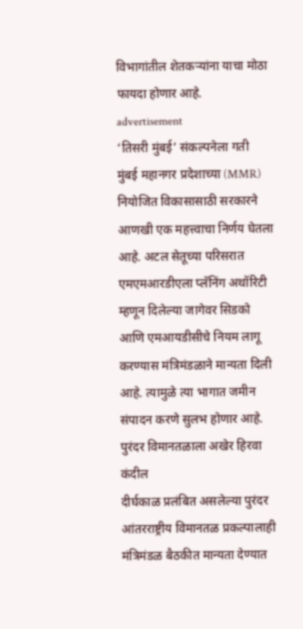विभागांतील शेतकऱ्यांना याचा मोठा फायदा होणार आहे.
advertisement
‘तिसरी मुंबई’ संकल्पनेला गती
मुंबई महानगर प्रदेशाच्या (MMR) नियोजित विकासासाठी सरकारने आणखी एक महत्त्वाचा निर्णय घेतला आहे. अटल सेतूच्या परिसरात एमएमआरडीएला प्लॅनिंग अथॉरिटी म्हणून दिलेल्या जागेवर सिडको आणि एमआयडीसीचे नियम लागू करण्यास मंत्रिमंडळाने मान्यता दिली आहे. त्यामुळे त्या भागात जमीन संपादन करणे सुलभ होणार आहे.
पुरंदर विमानतळाला अखेर हिरवा कंदील
दीर्घकाळ प्रलंबित असलेल्या पुरंदर आंतरराष्ट्रीय विमानतळ प्रकल्पालाही मंत्रिमंडळ बैठकीत मान्यता देण्यात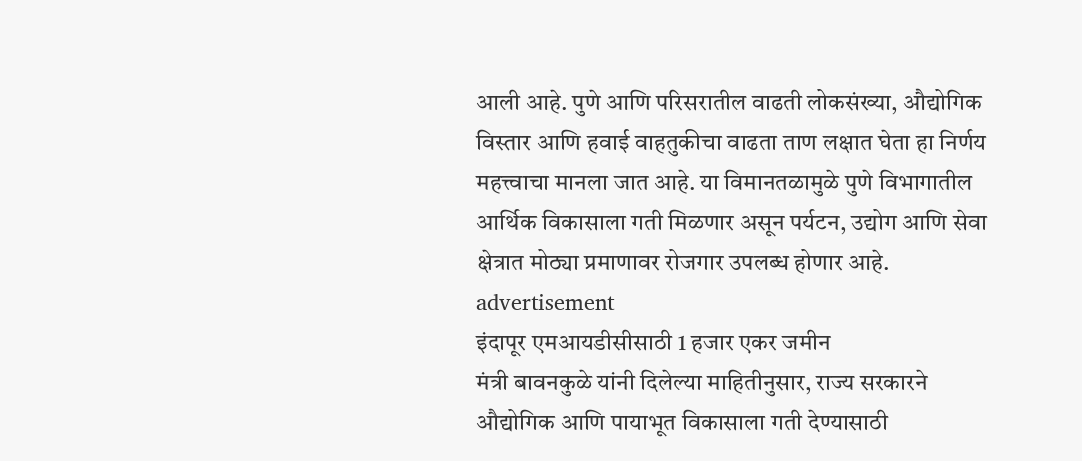आली आहे. पुणे आणि परिसरातील वाढती लोकसंख्या, औद्योगिक विस्तार आणि हवाई वाहतुकीचा वाढता ताण लक्षात घेता हा निर्णय महत्त्वाचा मानला जात आहे. या विमानतळामुळे पुणे विभागातील आर्थिक विकासाला गती मिळणार असून पर्यटन, उद्योग आणि सेवा क्षेत्रात मोठ्या प्रमाणावर रोजगार उपलब्ध होणार आहे.
advertisement
इंदापूर एमआयडीसीसाठी 1 हजार एकर जमीन
मंत्री बावनकुळे यांनी दिलेल्या माहितीनुसार, राज्य सरकारने औद्योगिक आणि पायाभूत विकासाला गती देण्यासाठी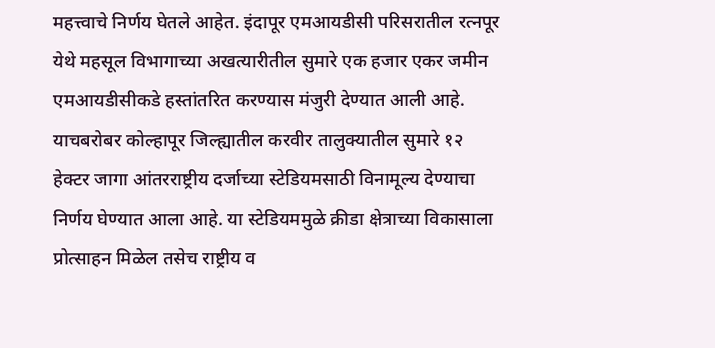महत्त्वाचे निर्णय घेतले आहेत. इंदापूर एमआयडीसी परिसरातील रत्नपूर येथे महसूल विभागाच्या अखत्यारीतील सुमारे एक हजार एकर जमीन एमआयडीसीकडे हस्तांतरित करण्यास मंजुरी देण्यात आली आहे.
याचबरोबर कोल्हापूर जिल्ह्यातील करवीर तालुक्यातील सुमारे १२ हेक्टर जागा आंतरराष्ट्रीय दर्जाच्या स्टेडियमसाठी विनामूल्य देण्याचा निर्णय घेण्यात आला आहे. या स्टेडियममुळे क्रीडा क्षेत्राच्या विकासाला प्रोत्साहन मिळेल तसेच राष्ट्रीय व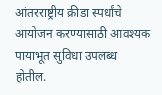आंतरराष्ट्रीय क्रीडा स्पर्धांचे आयोजन करण्यासाठी आवश्यक पायाभूत सुविधा उपलब्ध होतील.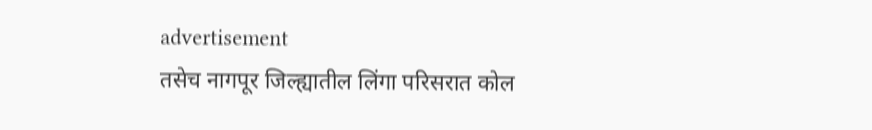advertisement
तसेच नागपूर जिल्ह्यातील लिंगा परिसरात कोल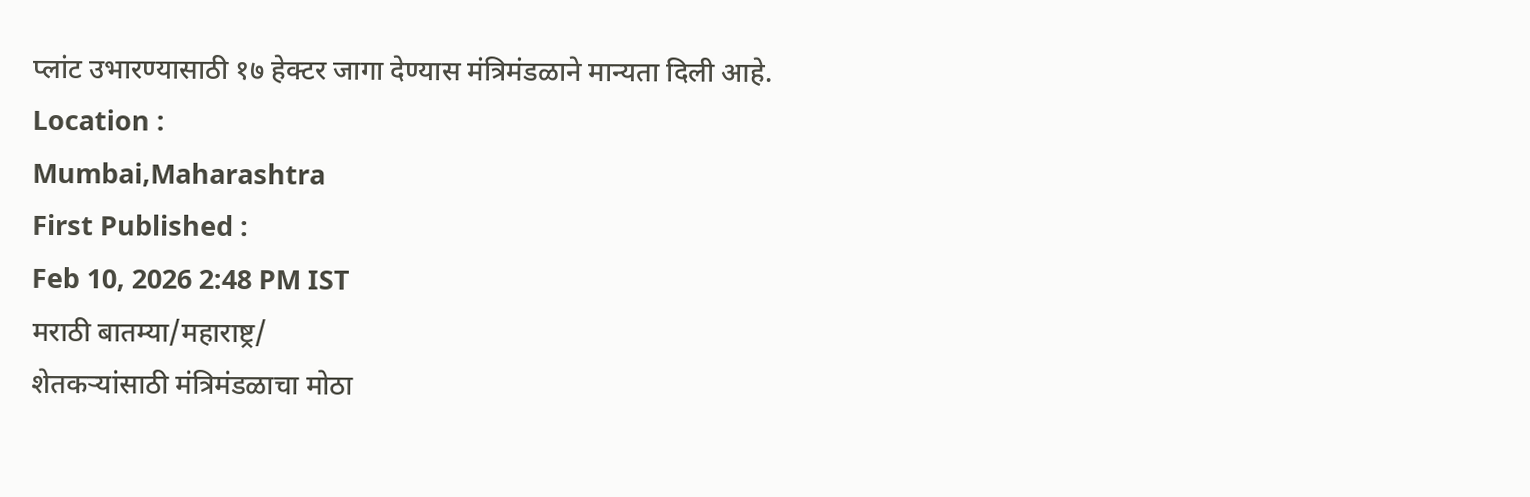प्लांट उभारण्यासाठी १७ हेक्टर जागा देण्यास मंत्रिमंडळाने मान्यता दिली आहे.
Location :
Mumbai,Maharashtra
First Published :
Feb 10, 2026 2:48 PM IST
मराठी बातम्या/महाराष्ट्र/
शेतकऱ्यांसाठी मंत्रिमंडळाचा मोठा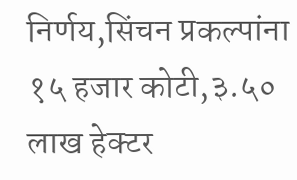निर्णय,सिंचन प्रकल्पांना १५ हजार कोटी,३.५० लाख हेक्टर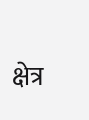क्षेत्र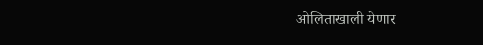ओलिताखाली येणार